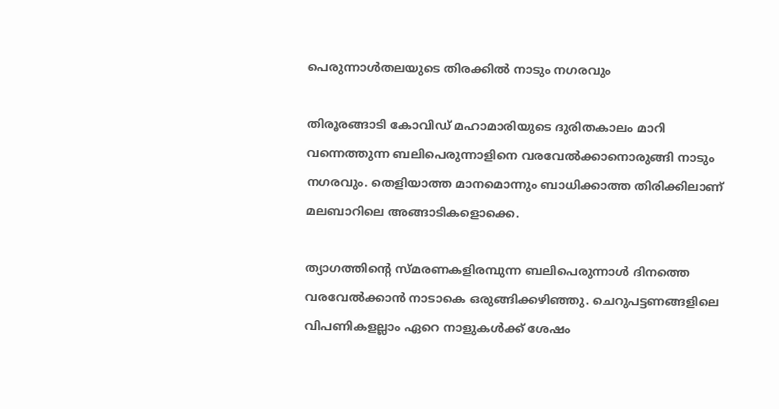പെരുന്നാള്‍തലയുടെ തിരക്കില്‍ നാടും നഗരവും

തിരൂരങ്ങാടി കോവിഡ് മഹാമാരിയുടെ ദുരിതകാലം മാറി വന്നെത്തുന്ന ബലിപെരുന്നാളിനെ വരവേല്‍ക്കാനൊരുങ്ങി നാടും നഗരവും. തെളിയാത്ത മാനമൊന്നും ബാധിക്കാത്ത തിരിക്കിലാണ് മലബാറിലെ അങ്ങാടികളൊക്കെ.

ത്യാഗത്തിന്റെ സ്മരണകളിരമ്പുന്ന ബലിപെരുന്നാള്‍ ദിനത്തെ വരവേല്‍ക്കാന്‍ നാടാകെ ഒരുങ്ങിക്കഴിഞ്ഞു. ചെറുപട്ടണങ്ങളിലെ വിപണികളല്ലാം ഏറെ നാളുകള്‍ക്ക് ശേഷം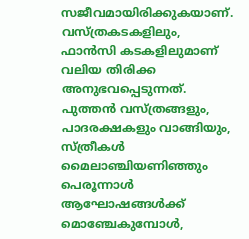സജീവമായിരിക്കുകയാണ്. വസ്ത്രകടകളിലും, ഫാന്‍സി കടകളിലുമാണ് വലിയ തിരിക്ക അനുഭവപ്പെടുന്നത്. പുത്തന്‍ വസ്ത്രങ്ങളും, പാദരക്ഷകളും വാങ്ങിയും, സ്ത്രീകള്‍ മൈലാഞ്ചിയണിഞ്ഞും പെരൂന്നാള്‍ ആഘോഷങ്ങള്‍ക്ക് മൊഞ്ചേകുമ്പോള്‍,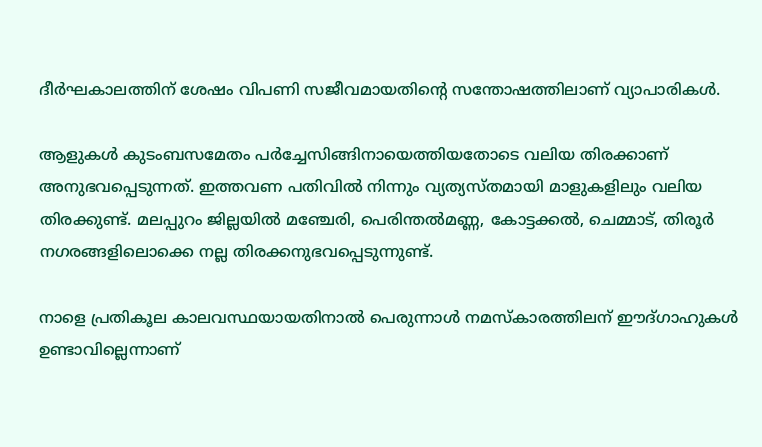ദീര്‍ഘകാലത്തിന് ശേഷം വിപണി സജീവമായതിന്റെ സന്തോഷത്തിലാണ് വ്യാപാരികള്‍.

ആളുകള്‍ കുടംബസമേതം പര്‍ച്ചേസിങ്ങിനായെത്തിയതോടെ വലിയ തിരക്കാണ് അനുഭവപ്പെടുന്നത്. ഇത്തവണ പതിവില്‍ നിന്നും വ്യത്യസ്തമായി മാളുകളിലും വലിയ തിരക്കുണ്ട്. മലപ്പുറം ജില്ലയില്‍ മഞ്ചേരി, പെരിന്തല്‍മണ്ണ, കോട്ടക്കല്‍, ചെമ്മാട്, തിരൂര്‍ നഗരങ്ങളിലൊക്കെ നല്ല തിരക്കനുഭവപ്പെടുന്നുണ്ട്.

നാളെ പ്രതികൂല കാലവസ്ഥയായതിനാല്‍ പെരുന്നാള്‍ നമസ്‌കാരത്തിലന് ഈദ്ഗാഹുകള്‍ ഉണ്ടാവില്ലെന്നാണ്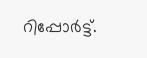റിപ്പോര്‍ട്ട്.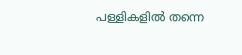പള്ളികളില്‍ തന്നെ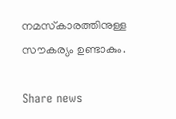നമസ്‌കാരത്തിനുള്ള സൗകര്യം ഉണ്ടാകും.

Share news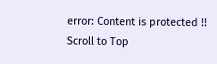error: Content is protected !!
Scroll to Top